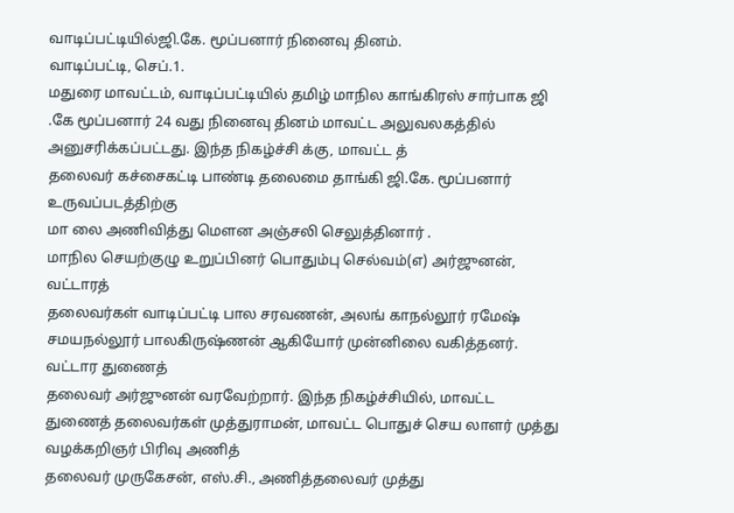வாடிப்பட்டியில்ஜி.கே. மூப்பனார் நினைவு தினம்.
வாடிப்பட்டி, செப்.1.
மதுரை மாவட்டம், வாடிப்பட்டியில் தமிழ் மாநில காங்கிரஸ் சார்பாக ஜி .கே மூப்பனார் 24 வது நினைவு தினம் மாவட்ட அலுவலகத்தில் அனுசரிக்கப்பட்டது. இந்த நிகழ்ச்சி க்கு, மாவட்ட த்
தலைவர் கச்சைகட்டி பாண்டி தலைமை தாங்கி ஜி.கே. மூப்பனார் உருவப்படத்திற்கு
மா லை அணிவித்து மௌன அஞ்சலி செலுத்தினார் .
மாநில செயற்குழு உறுப்பினர் பொதும்பு செல்வம்(எ) அர்ஜுனன், வட்டாரத்
தலைவர்கள் வாடிப்பட்டி பால சரவணன், அலங் காநல்லூர் ரமேஷ் சமயநல்லூர் பாலகிருஷ்ணன் ஆகியோர் முன்னிலை வகித்தனர். வட்டார துணைத்
தலைவர் அர்ஜுனன் வரவேற்றார். இந்த நிகழ்ச்சியில், மாவட்ட துணைத் தலைவர்கள் முத்துராமன், மாவட்ட பொதுச் செய லாளர் முத்து வழக்கறிஞர் பிரிவு அணித்
தலைவர் முருகேசன், எஸ்.சி., அணித்தலைவர் முத்து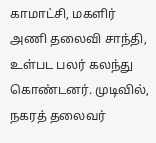காமாட்சி, மகளிர் அணி தலைவி சாந்தி, உள்பட பலர் கலந்து கொண்டனர். முடிவில், நகரத் தலைவர்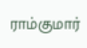ராம்குமார்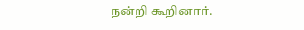நன்றி கூறினார்.